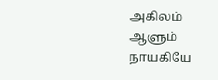அகிலம் ஆளும் நாயகியே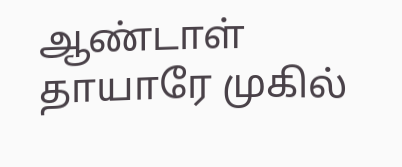ஆண்டாள் தாயாரே முகில்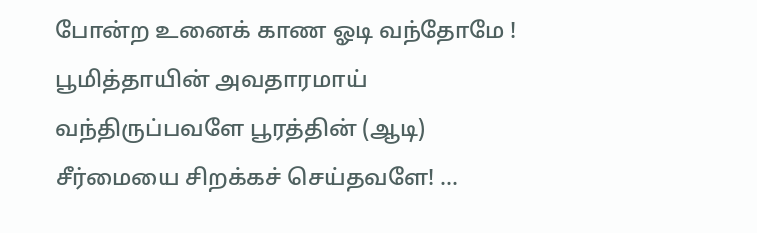போன்ற உனைக் காண ஓடி வந்தோமே ! பூமித்தாயின் அவதாரமாய் வந்திருப்பவளே பூரத்தின் (ஆடி) சீர்மையை சிறக்கச் செய்தவளே! …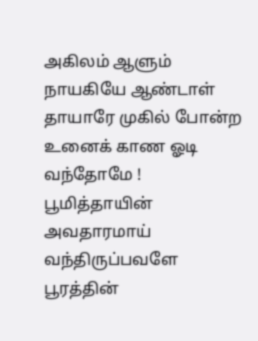அகிலம் ஆளும் நாயகியே ஆண்டாள் தாயாரே முகில் போன்ற உனைக் காண ஓடி வந்தோமே ! பூமித்தாயின் அவதாரமாய் வந்திருப்பவளே பூரத்தின்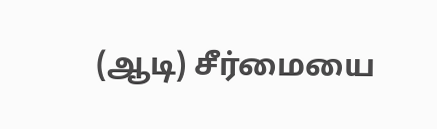(ஆடி) சீர்மையை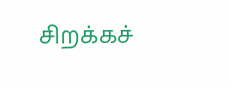சிறக்கச்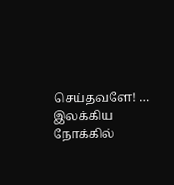செய்தவளே! …
இலக்கிய நோக்கில்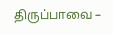திருப்பாவை –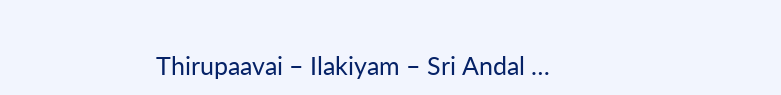Thirupaavai – Ilakiyam – Sri Andal …